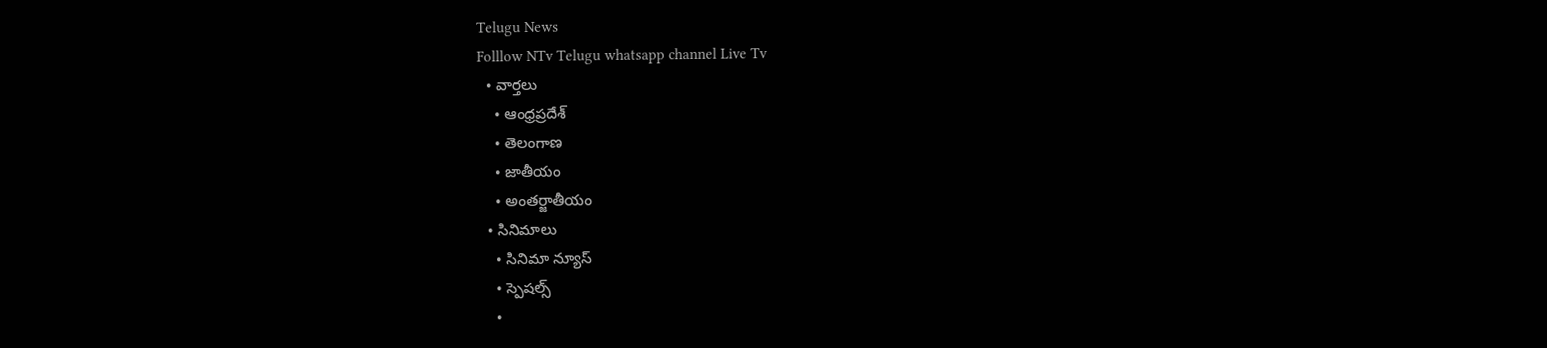Telugu News
Folllow NTv Telugu whatsapp channel Live Tv
  • వార్తలు
    • ఆంధ్రప్రదేశ్
    • తెలంగాణ
    • జాతీయం
    • అంతర్జాతీయం
  • సినిమాలు
    • సినిమా న్యూస్
    • స్పెషల్స్
    •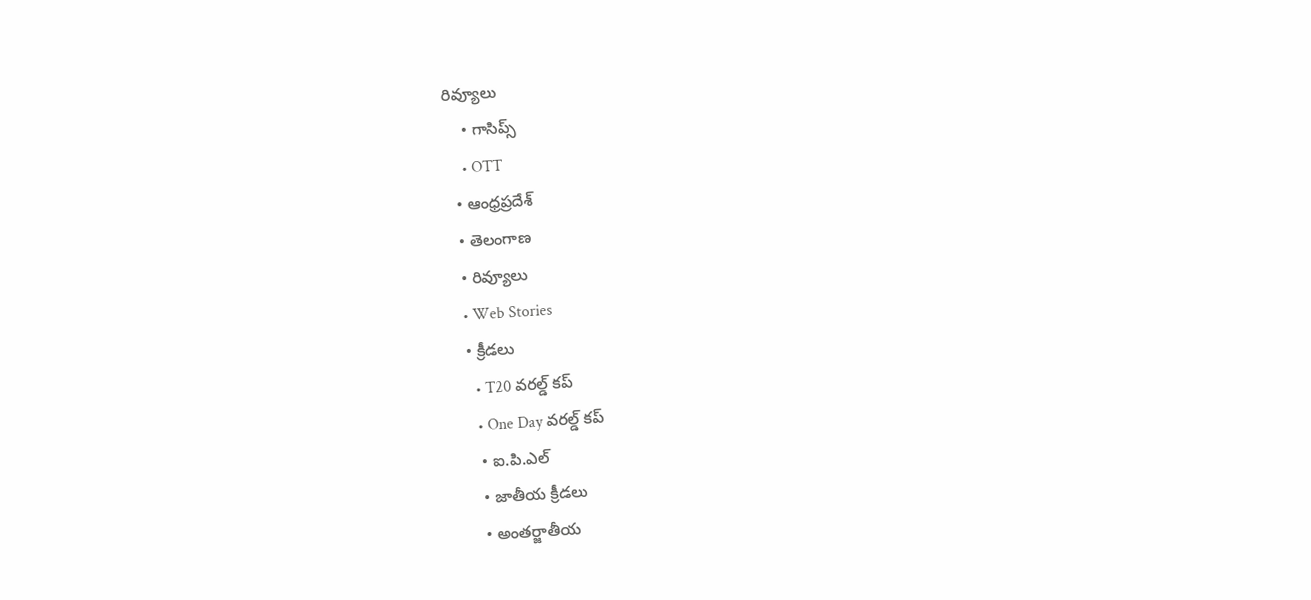రివ్యూలు
    • గాసిప్స్
    • OTT
  • ఆంధ్రప్రదేశ్
  • తెలంగాణ
  • రివ్యూలు
  • Web Stories
  • క్రీడలు
    • T20 వరల్డ్ కప్
    • One Day వరల్డ్ కప్
    • ఐ.పి.ఎల్
    • జాతీయ క్రీడలు
    • అంతర్జాతీయ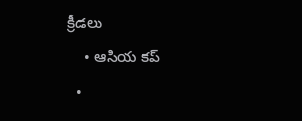క్రీడలు
    • ఆసియ కప్
  •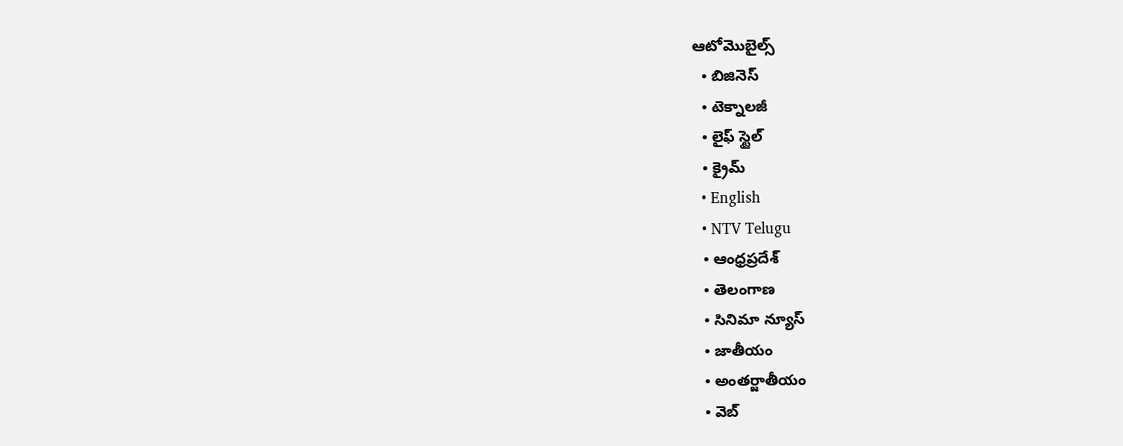ఆటోమొబైల్స్
  • బిజినెస్‌
  • టెక్నాలజీ
  • లైఫ్ స్టైల్
  • క్రైమ్
  • English
  • NTV Telugu
  • ఆంధ్రప్రదేశ్
  • తెలంగాణ
  • సినిమా న్యూస్
  • జాతీయం
  • అంతర్జాతీయం
  • వెబ్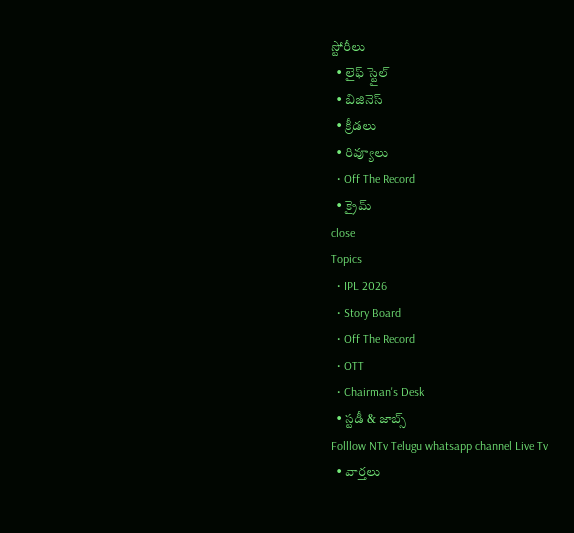స్టోరీలు
  • లైఫ్ స్టైల్
  • బిజినెస్‌
  • క్రీడలు
  • రివ్యూలు
  • Off The Record
  • క్రైమ్
close
Topics
  • IPL 2026
  • Story Board
  • Off The Record
  • OTT
  • Chairman's Desk
  • స్టడీ & జాబ్స్
Folllow NTv Telugu whatsapp channel Live Tv
  • వార్తలు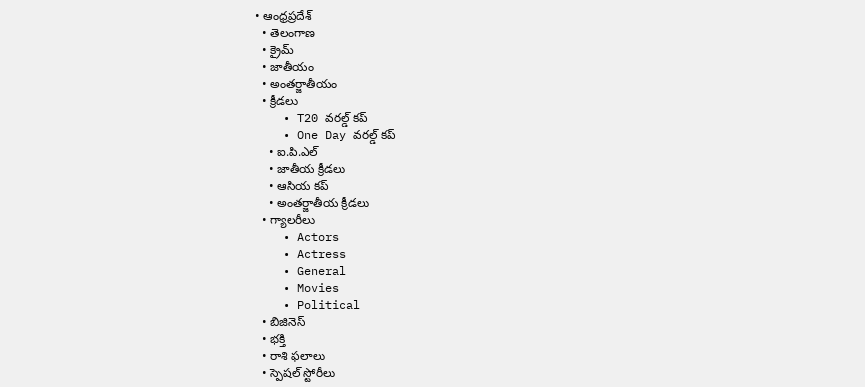• ఆంధ్రప్రదేశ్
  • తెలంగాణ
  • క్రైమ్
  • జాతీయం
  • అంతర్జాతీయం
  • క్రీడలు
    • T20 వరల్డ్ కప్
    • One Day వరల్డ్ కప్
    • ఐ.పి.ఎల్
    • జాతీయ క్రీడలు
    • ఆసియ కప్
    • అంతర్జాతీయ క్రీడలు
  • గ్యాలరీలు
    • Actors
    • Actress
    • General
    • Movies
    • Political
  • బిజినెస్‌
  • భక్తి
  • రాశి ఫలాలు
  • స్పెషల్‌ స్టోరీలు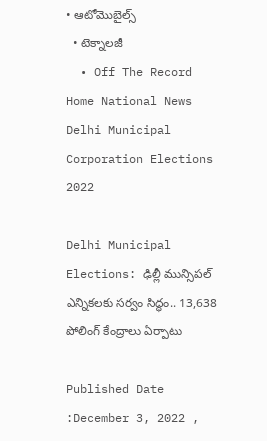• ఆటోమొబైల్స్
  • టెక్నాలజీ
  • Off The Record
Home National News Delhi Municipal Corporation Elections 2022

Delhi Municipal Elections: ఢిల్లీ మున్సిపల్‌ ఎన్నికలకు సర్వం సిద్ధం.. 13,638 పోలింగ్ కేంద్రాలు ఏర్పాటు

Published Date :December 3, 2022 ,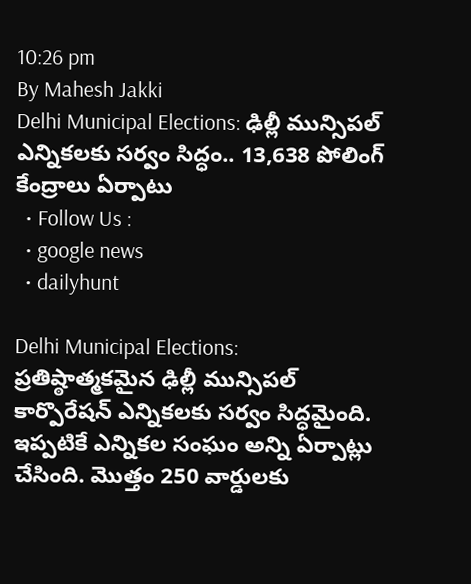10:26 pm
By Mahesh Jakki
Delhi Municipal Elections: ఢిల్లీ మున్సిపల్‌ ఎన్నికలకు సర్వం సిద్ధం.. 13,638 పోలింగ్ కేంద్రాలు ఏర్పాటు
  • Follow Us :
  • google news
  • dailyhunt

Delhi Municipal Elections: ప్రతిష్ఠాత్మకమైన ఢిల్లీ మున్సిపల్‌ కార్పొరేషన్‌ ఎన్నికలకు సర్వం సిద్ధమైంది. ఇప్పటికే ఎన్నికల సంఘం అన్ని ఏర్పాట్లు చేసింది. మొత్తం 250 వార్డులకు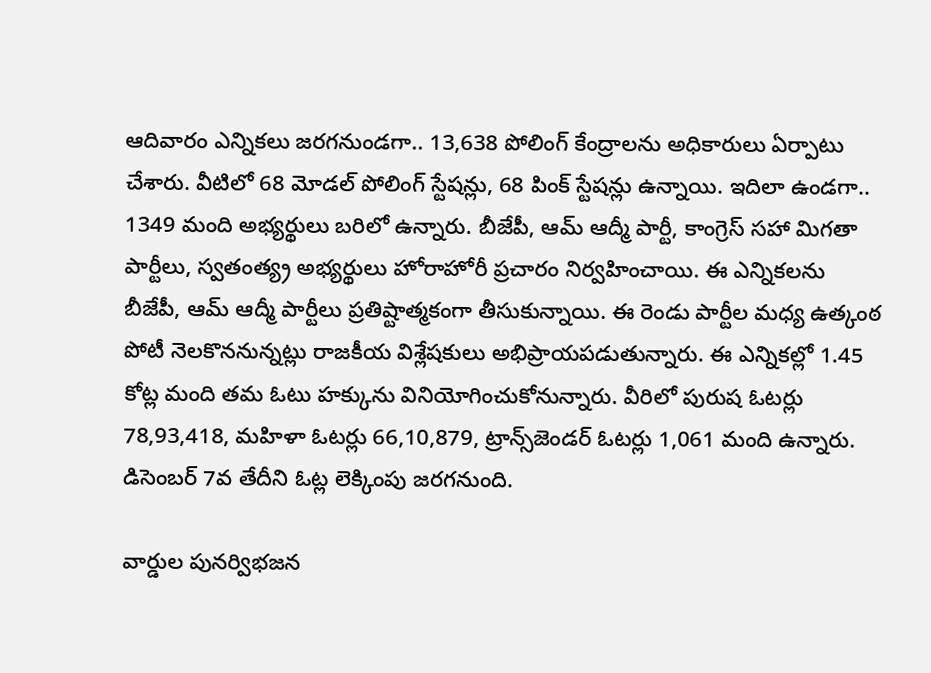ఆదివారం ఎన్నికలు జరగనుండగా.. 13,638 పోలింగ్‌ కేంద్రాలను అధికారులు ఏర్పాటు చేశారు. వీటిలో 68 మోడ‌ల్ పోలింగ్ స్టేష‌న్లు, 68 పింక్ స్టేష‌న్లు ఉన్నాయి. ఇదిలా ఉండగా.. 1349 మంది అభ్యర్థులు బరిలో ఉన్నారు. బీజేపీ, ఆమ్‌ ఆద్మీ పార్టీ, కాంగ్రెస్ సహా మిగతా పార్టీలు, స్వతంత్య్ర అభ్యర్థులు హోరాహోరీ ప్రచారం నిర్వహించాయి. ఈ ఎన్నికలను బీజేపీ, ఆమ్‌ ఆద్మీ పార్టీలు ప్రతిష్టాత్మకంగా తీసుకున్నాయి. ఈ రెండు పార్టీల మధ్య ఉత్కంఠ పోటీ నెలకొననున్నట్లు రాజకీయ విశ్లేషకులు అభిప్రాయపడుతున్నారు. ఈ ఎన్నికల్లో 1.45 కోట్ల మంది తమ ఓటు హక్కును వినియోగించుకోనున్నారు. వీరిలో పురుష ఓట‌ర్లు 78,93,418, మ‌హిళా ఓట‌ర్లు 66,10,879, ట్రాన్స్‌జెండ‌ర్ ఓట‌ర్లు 1,061 మంది ఉన్నారు. డిసెంబ‌ర్ 7వ తేదీని ఓట్ల లెక్కింపు జ‌ర‌గ‌నుంది.

వార్డుల పునర్విభజన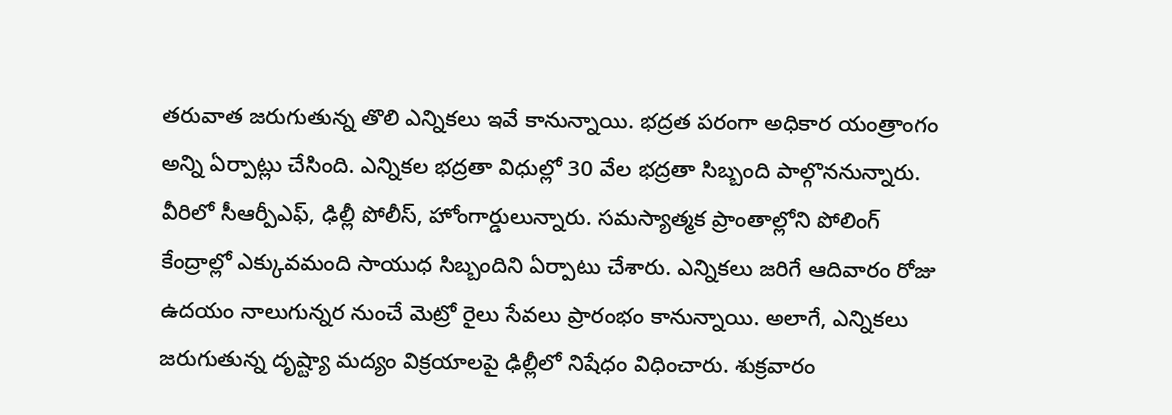తరువాత జరుగుతున్న తొలి ఎన్నికలు ఇవే కానున్నాయి. భద్రత పరంగా అధికార యంత్రాంగం అన్ని ఏర్పాట్లు చేసింది. ఎన్నికల భద్రతా విధుల్లో 30 వేల భద్రతా సిబ్బంది పాల్గొననున్నారు. వీరిలో సీఆర్పీఎఫ్, ఢిల్లీ పోలీస్, హోంగార్డులున్నారు. సమస్యాత్మక ప్రాంతాల్లోని పోలింగ్ కేంద్రాల్లో ఎక్కువమంది సాయుధ సిబ్బందిని ఏర్పాటు చేశారు. ఎన్నికలు జరిగే ఆదివారం రోజు ఉదయం నాలుగున్నర నుంచే మెట్రో రైలు సేవలు ప్రారంభం కానున్నాయి. అలాగే, ఎన్నికలు జరుగుతున్న దృష్ట్యా మద్యం విక్రయాలపై ఢిల్లీలో నిషేధం విధించారు. శుక్రవారం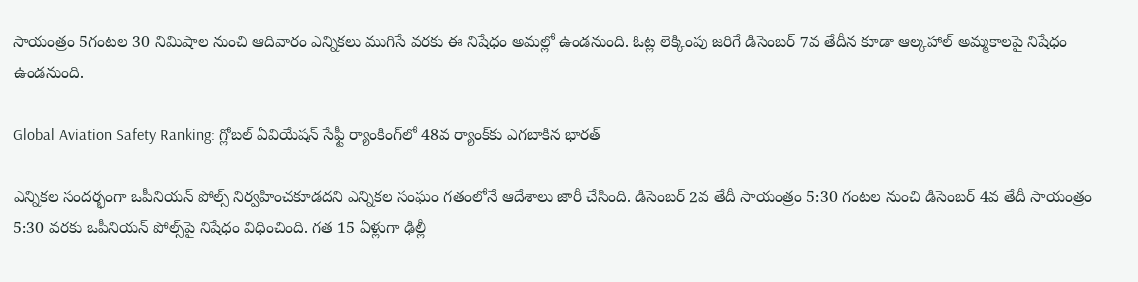సాయంత్రం 5గంటల 30 నిమిషాల నుంచి ఆదివారం ఎన్నికలు ముగిసే వరకు ఈ నిషేధం అమల్లో ఉండనుంది. ఓట్ల లెక్కింపు జరిగే డిసెంబర్ 7వ తేదీన కూడా ఆల్కహాల్ అమ్మకాలపై నిషేధం ఉండనుంది.

Global Aviation Safety Ranking: గ్లోబల్ ఏవియేషన్ సేఫ్టీ ర్యాంకింగ్‌లో 48వ ర్యాంక్‌కు ఎగబాకిన భారత్

ఎన్నిక‌ల సంద‌ర్భంగా ఒపీనియ‌న్ పోల్స్ నిర్వహించ‌కూడ‌ద‌ని ఎన్నిక‌ల సంఘం గతంలోనే ఆదేశాలు జారీ చేసింది. డిసెంబ‌ర్ 2వ తేదీ సాయంత్రం 5:30 గంట‌ల నుంచి డిసెంబ‌ర్ 4వ తేదీ సాయంత్రం 5:30 వ‌ర‌కు ఒపీనియ‌న్ పోల్స్‌పై నిషేధం విధించింది. గత 15 ఏళ్లుగా ఢిల్లీ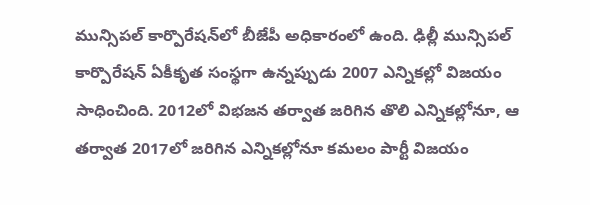మున్సిపల్‌ కార్పొరేషన్‌లో బీజేపీ అధికారంలో ఉంది. ఢిల్లీ మున్సిపల్ కార్పొరేషన్ ఏకీకృత సంస్థగా ఉన్నప్పుడు 2007 ఎన్నికల్లో విజయం సాధించింది. 2012లో విభజన తర్వాత జరిగిన తొలి ఎన్నికల్లోనూ, ఆ తర్వాత 2017లో జరిగిన ఎన్నికల్లోనూ కమలం పార్టీ విజయం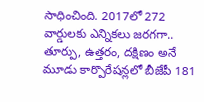సాధించింది. 2017లో 272 వార్డులకు ఎన్నికలు జరగగా.. తూర్పు, ఉత్తరం, దక్షిణం అనే మూడు కార్పొరేషన్లలో బీజేపీ 181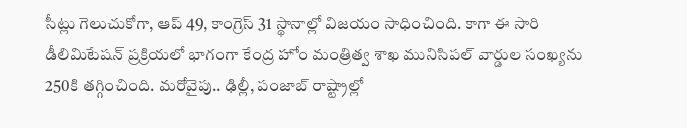సీట్లు గెలుచుకోగా, ఆప్ 49, కాంగ్రెస్ 31 స్థానాల్లో విజయం సాధించింది. కాగా ఈ సారి డీలిమిటేషన్ ప్రక్రియలో భాగంగా కేంద్ర హోం మంత్రిత్వ శాఖ మునిసిపల్ వార్డుల సంఖ్యను 250కి తగ్గించింది. మరోవైపు.. ఢిల్లీ, పంజాబ్ రాష్ట్రాల్లో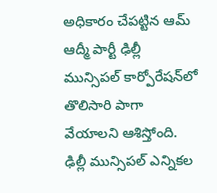అధికారం చేపట్టిన ఆమ్ ఆద్మీ పార్టీ ఢిల్లీ మున్సిపల్‌ కార్పోరేషన్‌లో తొలిసారి పాగా వేయాలని ఆశిస్తోంది. ఢిల్లీ మున్సిపల్ ఎన్నికల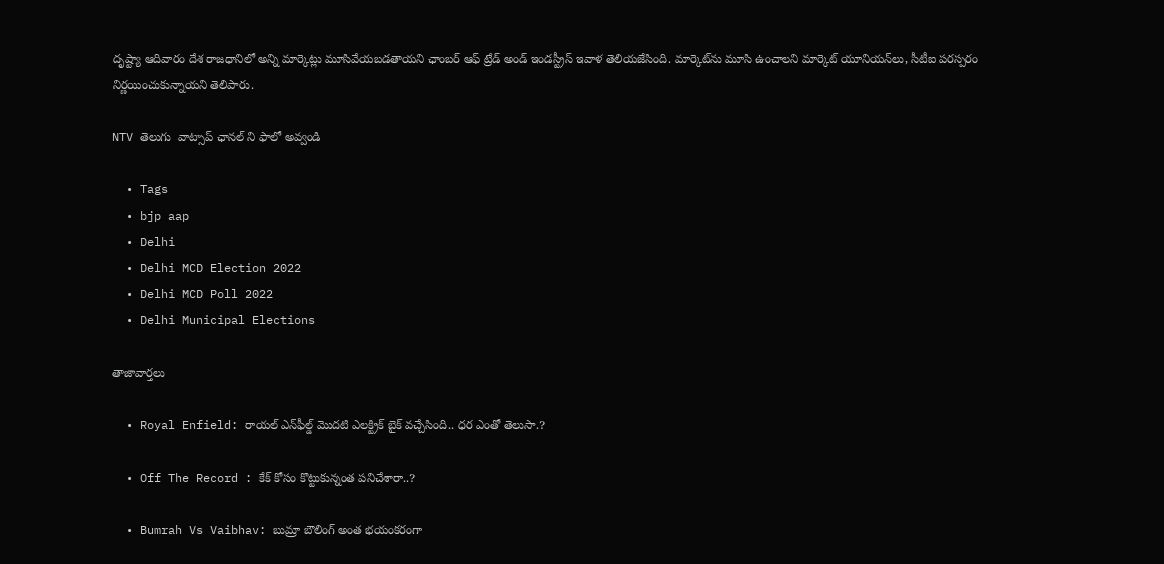దృష్ట్యా ఆదివారం దేశ రాజధానిలో అన్ని మార్కెట్లు మూసివేయబడతాయని ఛాంబర్ ఆఫ్ ట్రేడ్ అండ్ ఇండస్ట్రీస్ ఇవాళ తెలియజేసింది. మార్కెట్‌ను మూసి ఉంచాలని మార్కెట్ యూనియన్‌లు, సీటీఐ పరస్పరం నిర్ణయించుకున్నాయని తెలిపారు.

NTV తెలుగు  వాట్సాప్ ఛానల్ ని ఫాలో అవ్వండి

  • Tags
  • bjp aap
  • Delhi
  • Delhi MCD Election 2022
  • Delhi MCD Poll 2022
  • Delhi Municipal Elections

తాజావార్తలు

  • Royal Enfield: రాయల్ ఎన్‌ఫీల్డ్ మొదటి ఎలక్ట్రిక్ బైక్ వచ్చేసింది.. ధర ఎంతో తెలుసా.?

  • Off The Record : కేక్ కోసం కొట్టుకున్నంత పనిచేశారా..?

  • Bumrah Vs Vaibhav: బుమ్రా బౌలింగ్ అంత భయంకరంగా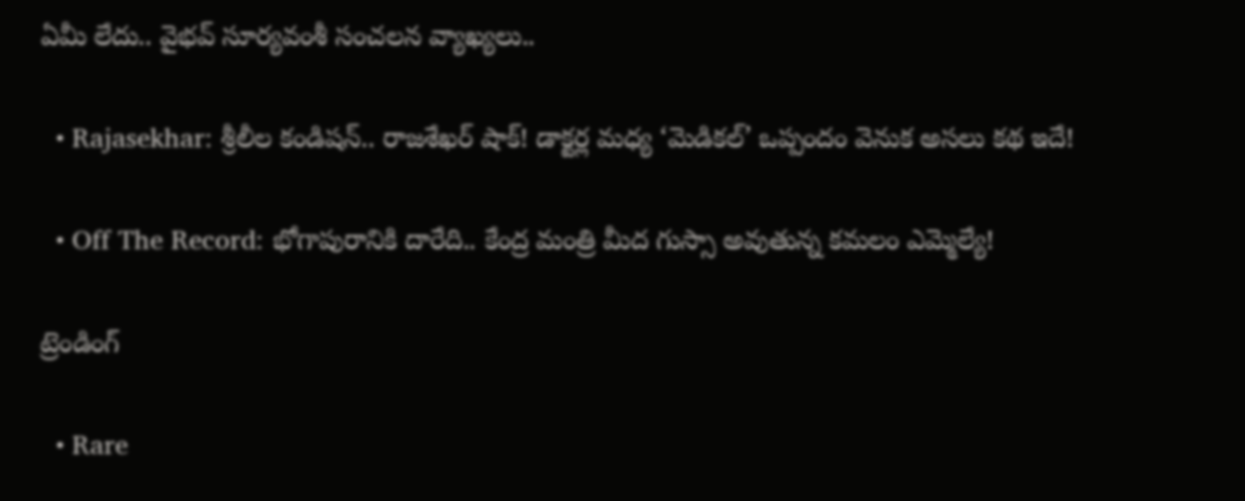ఏమీ లేదు.. వైభవ్ సూర్యవంశీ సంచలన వ్యాఖ్యలు..

  • Rajasekhar: శ్రీలీల కండిషన్.. రాజశేఖర్ షాక్! డాక్టర్ల మధ్య ‘మెడికల్’ ఒప్పందం వెనుక అసలు కథ ఇదే!

  • Off The Record: భోగాపురానికి దారేది.. కేంద్ర మంత్రి మీద గుస్సా అవుతున్న కమలం ఎమ్మెల్యే!

ట్రెండింగ్‌

  • Rare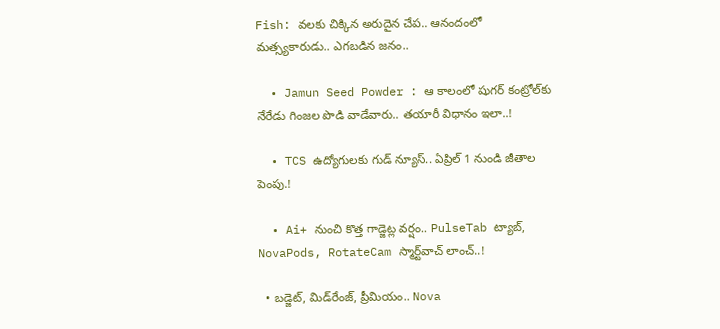Fish: వలకు చిక్కిన అరుదైన చేప.. ఆనందంలో మత్స్యకారుడు.. ఎగబడిన జనం..

  • Jamun Seed Powder : ఆ కాలంలో షుగర్‌ కంట్రోల్‌కు నేరేడు గింజల పొడి వాడేవారు.. తయారీ విధానం ఇలా..!

  • TCS ఉద్యోగులకు గుడ్ న్యూస్.. ఏప్రిల్ 1 నుండి జీతాల పెంపు.!

  • Ai+ నుంచి కొత్త గాడ్జెట్ల వర్షం.. PulseTab ట్యాబ్, NovaPods, RotateCam స్మార్ట్‌వాచ్ లాంచ్..!

  • బడ్జెట్, మిడ్‌రేంజ్, ప్రీమియం.. Nova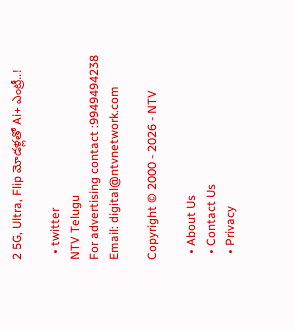2 5G, Ultra, Flip మోడళ్లతో Ai+ ఎంట్రీ..!

  • twitter
NTV Telugu
For advertising contact :9949494238
Email: digital@ntvnetwork.com

Copyright © 2000 - 2026 - NTV

  • About Us
  • Contact Us
  • Privacy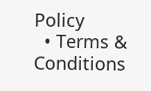Policy
  • Terms & Conditions